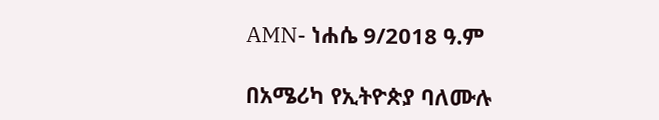AMN- ነሐሴ 9/2018 ዓ.ም

በአሜሪካ የኢትዮጵያ ባለሙሉ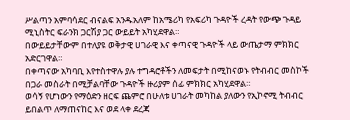ሥልጣን አምባሳደር ብናልፍ አንዱአለም ከአሜሪካ የአፍሪካ ጉዳዮች ረዳት የውጭ ጉዳይ ሚኒስትር ፍራንክ ጋርሽያ ጋር ውይይት አካሂደዋል።
በውይይታቸውም በተለያዩ ወቅታዊ ሀገራዊ እና ቀጣናዊ ጉዳዮች ላይ ውጤታማ ምክክር አድርገዋል።
በቀጣናው አካባቢ እየተስተዋሉ ያሉ ተግዳሮቶችን ለመፍታት በሚከናወኑ የትብብር መስኮች በጋራ መስራት በሚቻልባቸው ጉዳዮች ዙሪያም ሰፊ ምክክር አካሂደዋል።
ወሳኝ የሆነውን የማዕድን ዘርፍ ጨምሮ በሁለቱ ሀገራት መካከል ያለውን የኢኮኖሚ ትብብር ይበልጥ ለማጠናከር እና ወደ ላቀ ደረጃ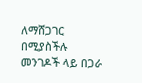ለማሸጋገር በሚያስችሉ መንገዶች ላይ በጋራ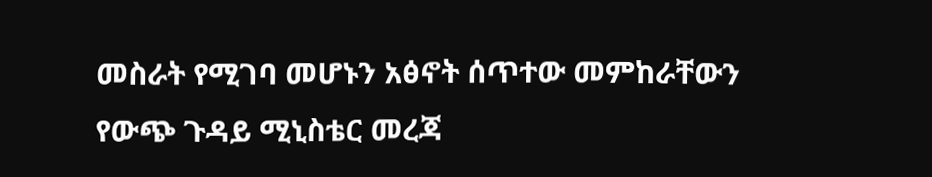መስራት የሚገባ መሆኑን አፅኖት ሰጥተው መምከራቸውን የውጭ ጉዳይ ሚኒስቴር መረጃ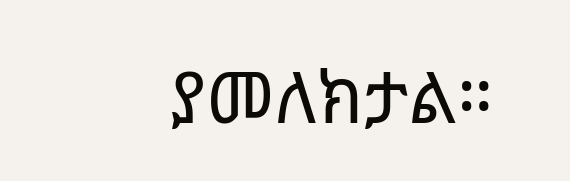ያመለክታል።